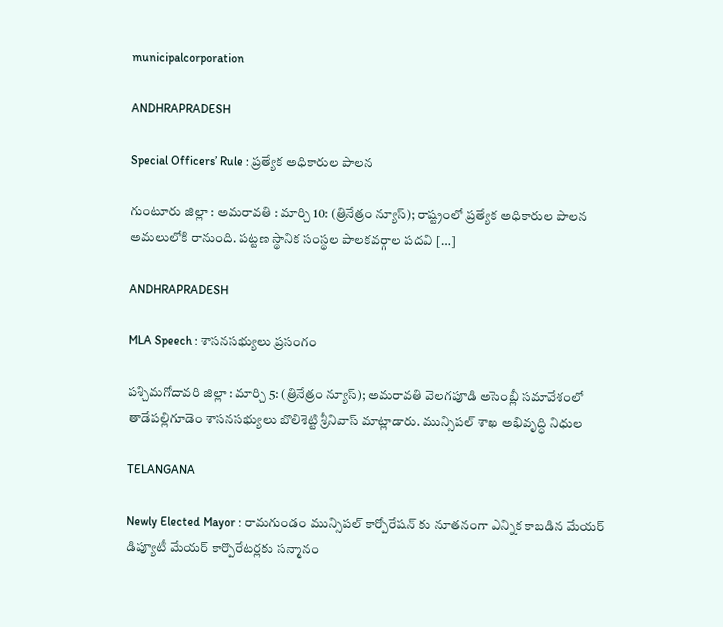municipalcorporation

ANDHRAPRADESH

Special Officers’ Rule : ప్రత్యేక అధికారుల పాలన

గుంటూరు జిల్లా : అమరావతి : మార్చి 10: (త్రినేత్రం న్యూస్); రాష్ట్రంలో ప్రత్యేక అధికారుల పాలన అమలులోకి రానుంది. పట్టణ స్థానిక సంస్థల పాలకవర్గాల పదవి […]

ANDHRAPRADESH

MLA Speech : శాసనసభ్యులు ప్రసంగం

పశ్చిమగోదావరి జిల్లా : మార్చి 5: (త్రినేత్రం న్యూస్); అమరావతి వెలగపూడి అసెంబ్లీ సమావేశంలో తాడేపల్లిగూడెం శాసనసభ్యులు బొలిశెట్టి శ్రీనివాస్ మాట్లాడారు. మున్సిపల్ శాఖ అభివృద్ధి నిధుల

TELANGANA

Newly Elected Mayor : రామగుండం మున్సిపల్ కార్పోరేషన్ కు నూతనంగా ఎన్నిక కాబడిన మేయర్ డిప్యూటీ మేయర్ కార్పొరేటర్లకు సన్మానం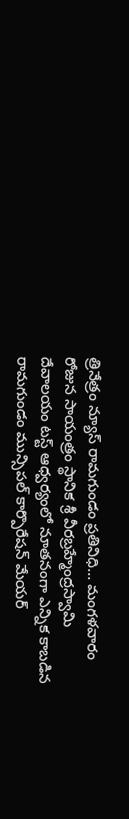త్రినేత్రం న్యూస్ రామగుండం ప్రతినిధి… మంగళవారం రోజున సాయంత్రం స్థానిక శ్రీ వీరబ్రహ్మేంద్రస్వామి దేవాలయం టస్ట్ ఆధ్వర్యంలో నూతనంగా ఎన్నిక కాబడిన రామగుండం మున్సిపల్ కార్పొరేషన్ మేయర్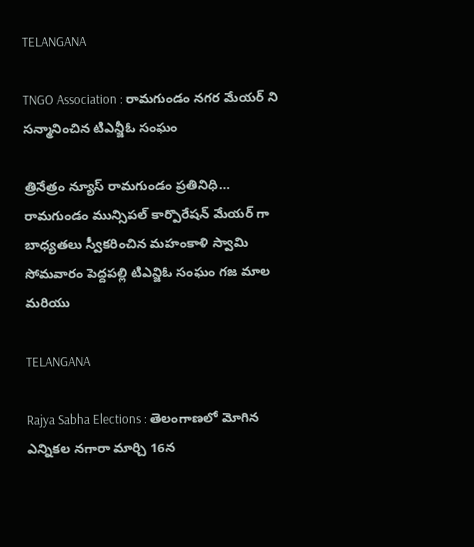TELANGANA

TNGO Association : రామగుండం నగర మేయర్ ని సన్మానించిన టిఎన్జీఓ సంఘం

త్రినేత్రం న్యూస్ రామగుండం ప్రతినిధి… రామగుండం మున్సిపల్ కార్పొరేషన్ మేయర్ గా బాధ్యతలు స్వీకరించిన మహంకాళి స్వామి సోమవారం పెద్దపల్లి టిఎన్జిఓ సంఘం గజ మాల మరియు

TELANGANA

Rajya Sabha Elections : తెలంగాణలో మోగిన ఎన్నికల నగారా మార్చి 16న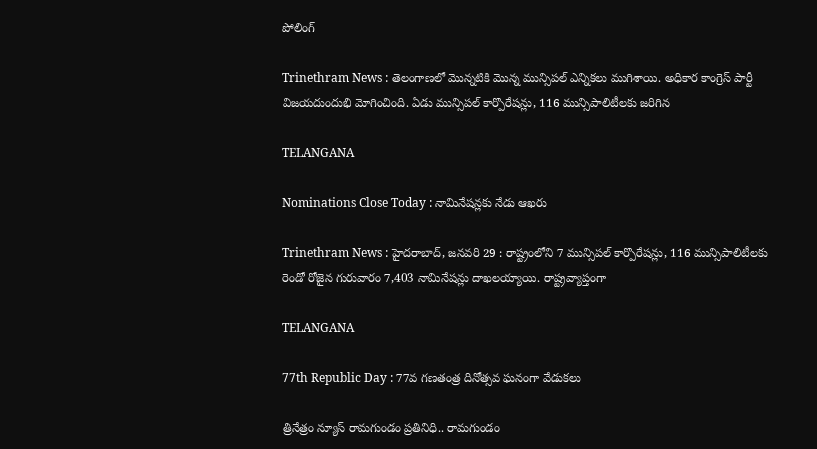పోలింగ్

Trinethram News : తెలంగాణలో మొన్నటికి మొన్న మున్సిపల్ ఎన్నికలు ముగిశాయి. అధికార కాంగ్రెస్ పార్టీ విజయదుందుభి మోగించింది. ఏడు మున్సిపల్ కార్పొరేషన్లు, 116 మున్సిపాలిటీలకు జరిగిన

TELANGANA

Nominations Close Today : నామినేషన్లకు నేడు ఆఖరు

Trinethram News : హైదరాబాద్‌, జనవరి 29 : రాష్ట్రంలోని 7 మున్సిపల్‌ కార్పొరేషన్లు, 116 మున్సిపాలిటీలకు రెండో రోజైన గురువారం 7,403 నామినేషన్లు దాఖలయ్యాయి. రాష్ట్రవ్యాప్తంగా

TELANGANA

77th Republic Day : 77వ గణతంత్ర దినోత్సవ ఘనంగా వేడుకలు

త్రినేత్రం న్యూస్ రామగుండం ప్రతినిధి.. రామగుండం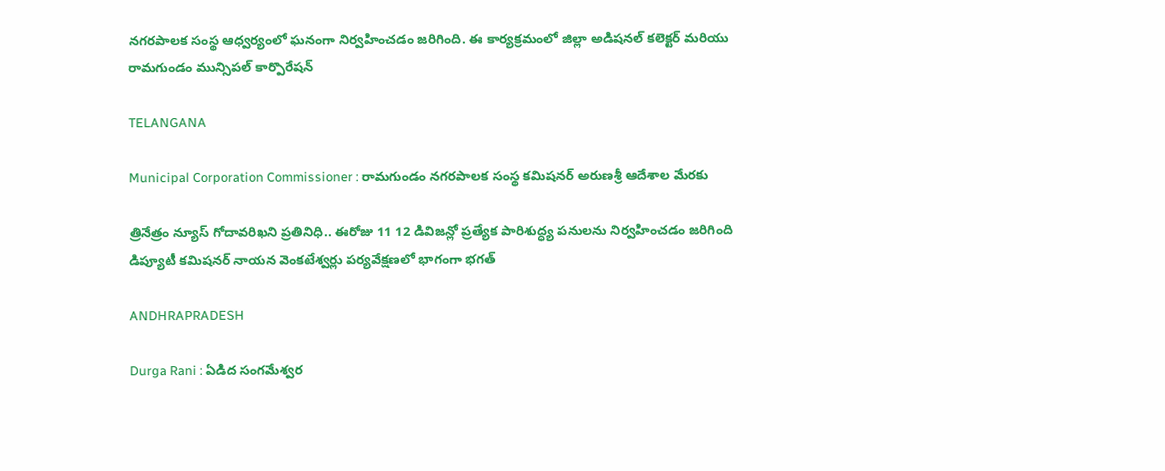నగరపాలక సంస్థ ఆధ్వర్యంలో ఘనంగా నిర్వహించడం జరిగింది. ఈ కార్యక్రమంలో జిల్లా అడిషనల్ కలెక్టర్ మరియు రామగుండం మున్సిపల్ కార్పొరేషన్

TELANGANA

Municipal Corporation Commissioner : రామగుండం నగరపాలక సంస్థ కమిషనర్ అరుణశ్రీ ఆదేశాల మేరకు

త్రినేత్రం న్యూస్ గోదావరిఖని ప్రతినిధి.. ఈరోజు 11 12 డివిజన్లో ప్రత్యేక పారిశుద్ధ్య పనులను నిర్వహించడం జరిగింది డిప్యూటీ కమిషనర్ నాయన వెంకటేశ్వర్లు పర్యవేక్షణలో భాగంగా భగత్

ANDHRAPRADESH

Durga Rani : ఏడిద సంగమేశ్వర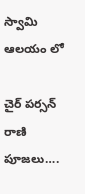స్వామి ఆలయం లో

చైర్ పర్సన్ రాణి పూజలు….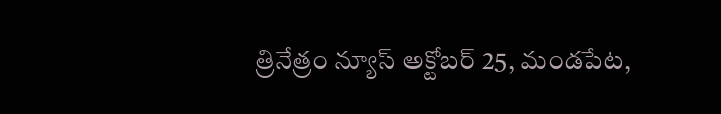త్రినేత్రం న్యూస్ అక్టోబర్ 25, మండపేట,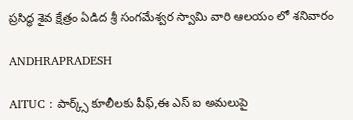ప్రసిద్ధ శైవ క్షేత్రం ఏడిద శ్రీ సంగమేశ్వర స్వామి వారి ఆలయం లో శనివారం

ANDHRAPRADESH

AITUC : పార్క్స్ కూలీలకు పీఫ్,ఈ ఎస్ ఐ అమలుపై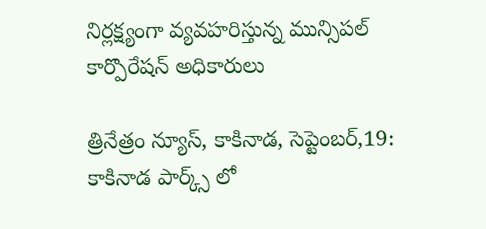నిర్లక్ష్యంగా వ్యవహరిస్తున్న మున్సిపల్ కార్పొరేషన్ అధికారులు

త్రినేత్రం న్యూస్, కాకినాడ, సెప్టెంబర్,19: కాకినాడ పార్క్స్ లో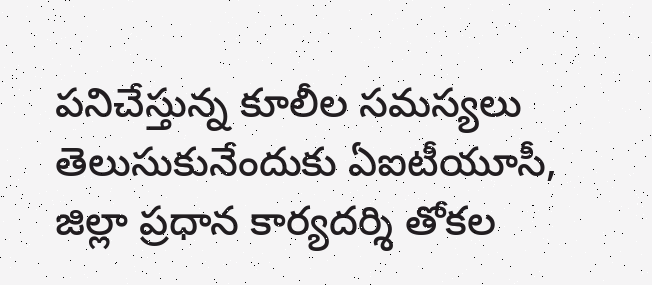పనిచేస్తున్న కూలీల సమస్యలు తెలుసుకునేందుకు ఏఐటీయూసీ, జిల్లా ప్రధాన కార్యదర్శి తోకల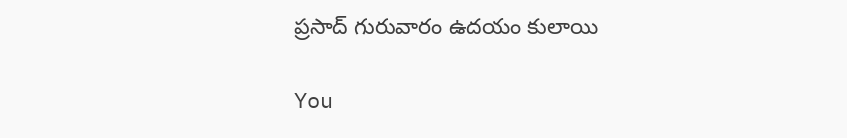ప్రసాద్ గురువారం ఉదయం కులాయి

You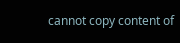cannot copy content of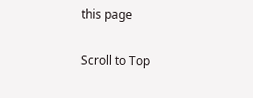this page

Scroll to Top